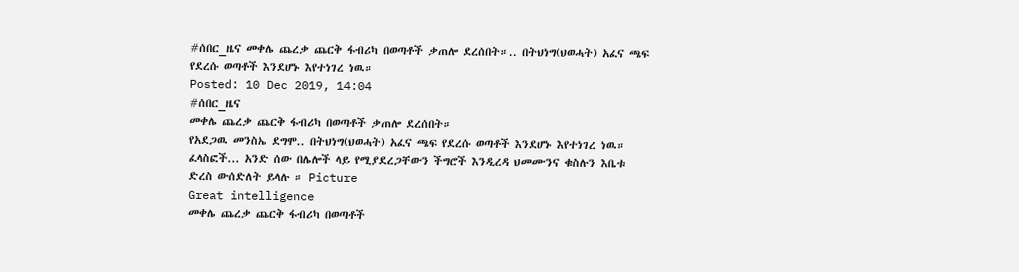#ሰበር_ዜና መቀሌ ጨረቃ ጨርቅ ፋብሪካ በወጣቶች ቃጠሎ ደረሰበት።.. በትህነግ(ህወሓት) አፈና ጫፍ የደረሱ ወጣቶች እንደሆኑ እየተነገረ ነዉ።
Posted: 10 Dec 2019, 14:04
#ሰበር_ዜና
መቀሌ ጨረቃ ጨርቅ ፋብሪካ በወጣቶች ቃጠሎ ደረሰበት።
የአደጋዉ መንስኤ ደግሞ.. በትህነግ(ህወሓት) አፈና ጫፍ የደረሱ ወጣቶች እንደሆኑ እየተነገረ ነዉ።
ፈላስፎች... አንድ ሰው በሌሎች ላይ የሚያደረጋቸውን ችግሮች እንዲረዳ ህመሙንና ቁስሉን እቤቱ ድረስ ውሰድለት ይላሉ ። Picture
Great intelligence
መቀሌ ጨረቃ ጨርቅ ፋብሪካ በወጣቶች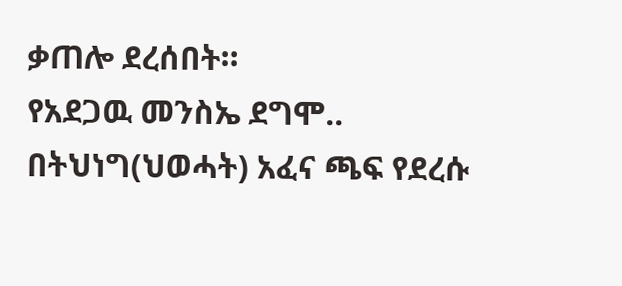ቃጠሎ ደረሰበት።
የአደጋዉ መንስኤ ደግሞ.. በትህነግ(ህወሓት) አፈና ጫፍ የደረሱ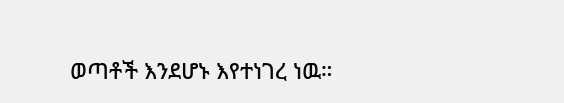ወጣቶች እንደሆኑ እየተነገረ ነዉ።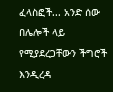ፈላስፎች... አንድ ሰው በሌሎች ላይ የሚያደረጋቸውን ችግሮች እንዲረዳ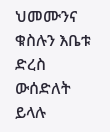ህመሙንና ቁስሉን እቤቱ ድረስ ውሰድለት ይላሉ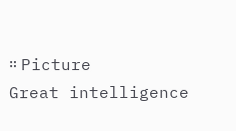። Picture
Great intelligence